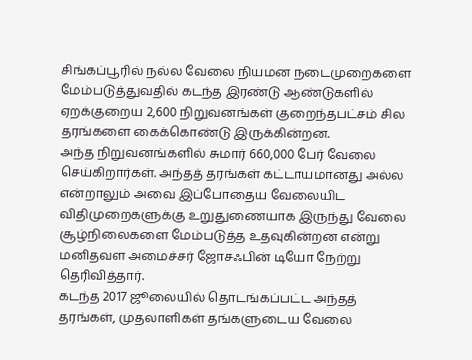சிங்கப்பூரில் நல்ல வேலை நியமன நடைமுறைகளை மேம்படுத்துவதில் கடந்த இரண்டு ஆண்டுகளில் ஏறக்குறைய 2,600 நிறுவனங்கள் குறைந்தபட்சம் சில தரங்களை கைக்கொண்டு இருக்கின்றன.
அந்த நிறுவனங்களில் சுமார் 660,000 பேர் வேலை செய்கிறார்கள். அந்தத் தரங்கள் கட்டாயமானது அல்ல என்றாலும் அவை இப்போதைய வேலையிட விதிமுறைகளுக்கு உறுதுணையாக இருந்து வேலை சூழ்நிலைகளை மேம்படுத்த உதவுகின்றன என்று மனிதவள அமைச்சர் ஜோசஃபின் டியோ நேற்று தெரிவித்தார்.
கடந்த 2017 ஜூலையில் தொடங்கப்பட்ட அந்தத் தரங்கள், முதலாளிகள் தங்களுடைய வேலை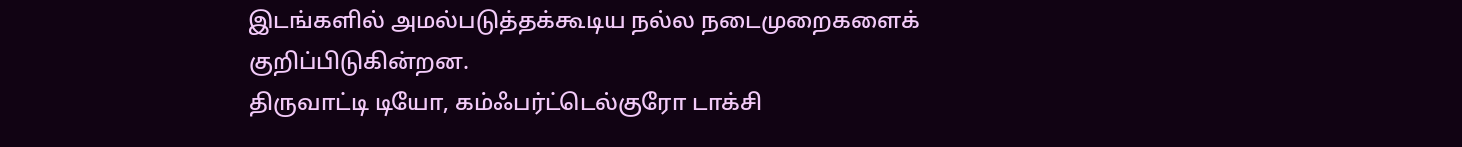இடங்களில் அமல்படுத்தக்கூடிய நல்ல நடைமுறைகளைக் குறிப்பிடுகின்றன.
திருவாட்டி டியோ, கம்ஃபர்ட்டெல்குரோ டாக்சி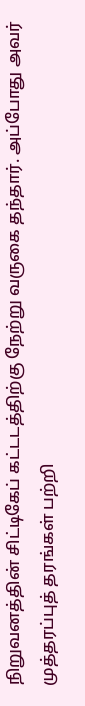நிறுவனத்தின் சிட்டிகேப் கட்டடத்திற்கு நேற்று வருகை தந்தார். அப்போது அவர் முத்தரப்புத் தரங்கள் பற்றி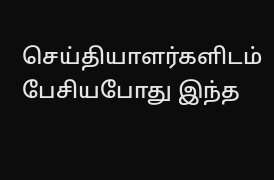செய்தியாளர்களிடம் பேசியபோது இந்த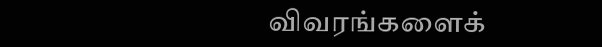விவரங்களைக்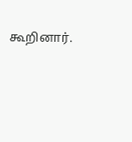கூறினார்.